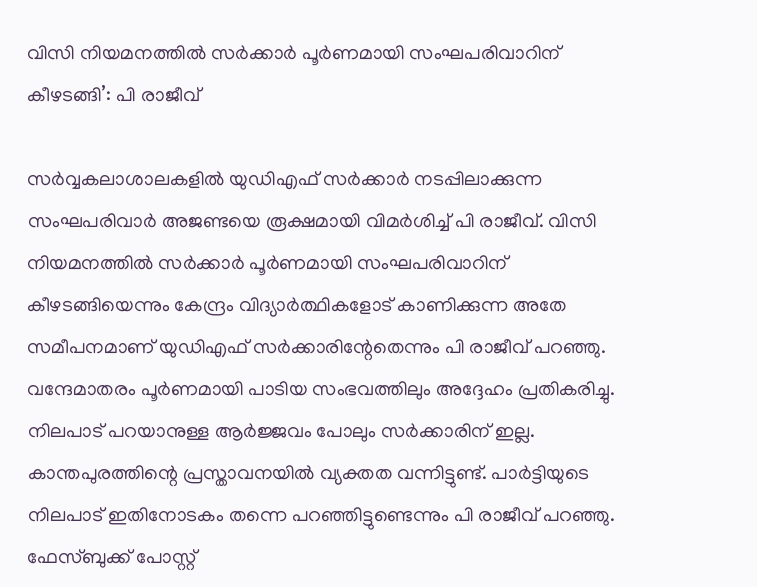വിസി നിയമനത്തിൽ സർക്കാർ പൂർണമായി സംഘപരിവാറിന് കീഴടങ്ങി’: പി രാജീവ്

സർവ്വകലാശാലകളിൽ യുഡിഎഫ് സർക്കാർ നടപ്പിലാക്കുന്ന സംഘപരിവാർ അജണ്ടയെ രൂക്ഷമായി വിമർശിച്ച് പി രാജീവ്. വിസി നിയമനത്തിൽ സർക്കാർ പൂർണമായി സംഘപരിവാറിന് കീഴടങ്ങിയെന്നും കേന്ദ്രം വിദ്യാർത്ഥികളോട് കാണിക്കുന്ന അതേ സമീപനമാണ് യുഡിഎഫ് സർക്കാരിന്റേതെന്നും പി രാജീവ് പറഞ്ഞു.
വന്ദേമാതരം പൂർണമായി പാടിയ സംഭവത്തിലും അദ്ദേഹം പ്രതികരിച്ചു. നിലപാട് പറയാനുള്ള ആർജ്ജവം പോലും സർക്കാരിന് ഇല്ല. കാന്തപുരത്തിന്റെ പ്രസ്താവനയിൽ വ്യക്തത വന്നിട്ടുണ്ട്. പാർട്ടിയുടെ നിലപാട് ഇതിനോടകം തന്നെ പറഞ്ഞിട്ടുണ്ടെന്നും പി രാജീവ് പറഞ്ഞു.
ഫേസ്ബുക്ക് പോസ്റ്റ്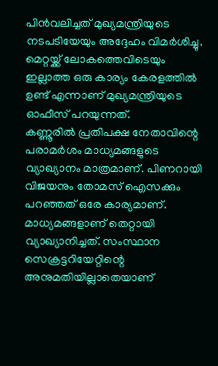പിൻവലിച്ചത് മുഖ്യമന്ത്രിയുടെ നടപടിയേയും അദ്ദേഹം വിമർശിച്ചു. മെറ്റയ്ക്ക് ലോകത്തെവിടെയും ഇല്ലാത്ത ഒരു കാര്യം കേരളത്തിൽ ഉണ്ട് എന്നാണ് മുഖ്യമന്ത്രിയുടെ ഓഫീസ് പറയുന്നത്.
കണ്ണൂരിൽ പ്രതിപക്ഷ നേതാവിന്റെ പരാമർശം മാധ്യമങ്ങളുടെ വ്യാഖ്യാനം മാത്രമാണ്. പിണറായി വിജയനും തോമസ് ഐസക്കും പറഞ്ഞത് ഒരേ കാര്യമാണ്. മാധ്യമങ്ങളാണ് തെറ്റായി വ്യാഖ്യാനിച്ചത്. സംസ്ഥാന സെക്രട്ടറിയേറ്റിന്റെ അനുമതിയില്ലാതെയാണ്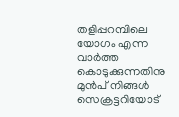തളിപ്പറമ്പിലെ യോഗം എന്ന വാർത്ത കൊടുക്കുന്നതിനു മുൻപ് നിങ്ങൾ സെക്രട്ടറിയോട്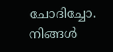ചോദിച്ചോ. നിങ്ങൾ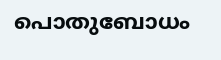പൊതുബോധം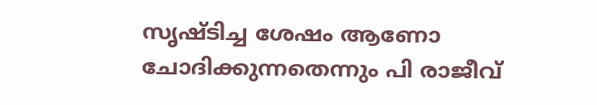സൃഷ്ടിച്ച ശേഷം ആണോ ചോദിക്കുന്നതെന്നും പി രാജീവ്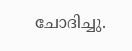ചോദിച്ചു.